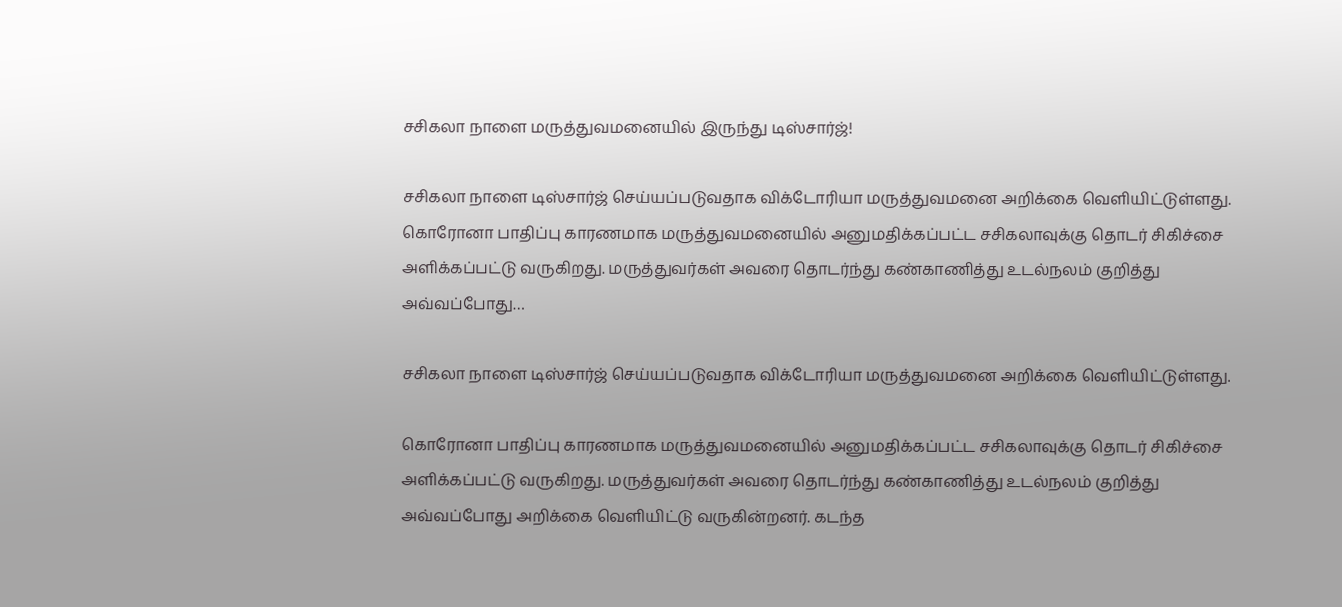சசிகலா நாளை மருத்துவமனையில் இருந்து டிஸ்சார்ஜ்!

சசிகலா நாளை டிஸ்சார்ஜ் செய்யப்படுவதாக விக்டோரியா மருத்துவமனை அறிக்கை வெளியிட்டுள்ளது. கொரோனா பாதிப்பு காரணமாக மருத்துவமனையில் அனுமதிக்கப்பட்ட சசிகலாவுக்கு தொடர் சிகிச்சை அளிக்கப்பட்டு வருகிறது. மருத்துவர்கள் அவரை தொடர்ந்து கண்காணித்து உடல்நலம் குறித்து அவ்வப்போது…

சசிகலா நாளை டிஸ்சார்ஜ் செய்யப்படுவதாக விக்டோரியா மருத்துவமனை அறிக்கை வெளியிட்டுள்ளது.

கொரோனா பாதிப்பு காரணமாக மருத்துவமனையில் அனுமதிக்கப்பட்ட சசிகலாவுக்கு தொடர் சிகிச்சை அளிக்கப்பட்டு வருகிறது. மருத்துவர்கள் அவரை தொடர்ந்து கண்காணித்து உடல்நலம் குறித்து அவ்வப்போது அறிக்கை வெளியிட்டு வருகின்றனர். கடந்த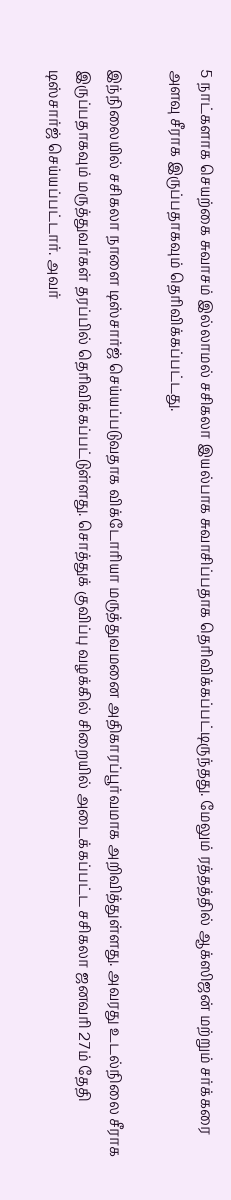5 நாட்களாக செயற்கை சுவாசம் இல்லாமல் சசிகலா இயல்பாக சுவாசிப்பதாக தெரிவிக்கப்பட்டிருந்தது. மேலும் ரத்தத்தில் ஆக்ஸிஜன் மற்றும் சர்க்கரை அளவு சீராக இருப்பதாகவும் தெரிவிக்கப்பட்டது.

இந்நிலையில் சசிகலா நாளை டிஸ்சார்ஜ் செய்யப்படுவதாக விக்டோரியா மருத்துவமனை அதிகாரப்பூர்வமாக அறிவித்துள்ளது. அவரது உடல்நிலை சீராக இருப்பதாகவும் மருத்துவர்கள் தரப்பில் தெரிவிக்கப்பட்டுள்ளது. சொத்துக் குவிப்பு வழக்கில் சிறையில் அடைக்கப்பட்ட சசிகலா ஜனவரி 27ம் தேதி டிஸ்சார்ஜ் செய்யப்பட்டார். அவர்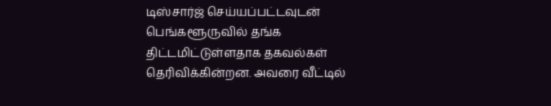டிஸ்சார்ஜ் செய்யப்பட்டவுடன் பெங்களூருவில் தங்க திட்டமிட்டுள்ளதாக தகவல்கள் தெரிவிக்கின்றன. அவரை வீட்டில்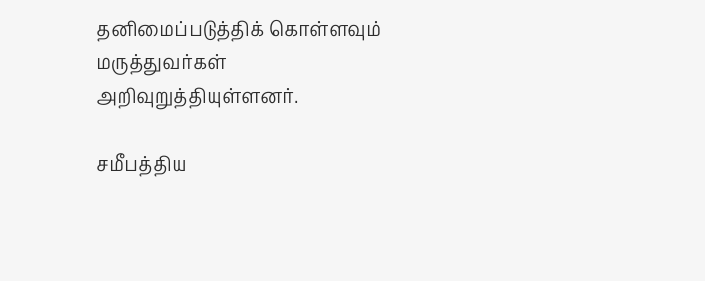தனிமைப்படுத்திக் கொள்ளவும் மருத்துவர்கள் அறிவுறுத்தியுள்ளனர்.

சமீபத்திய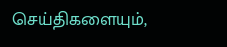செய்திகளையும்,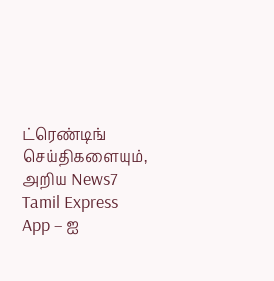ட்ரெண்டிங் செய்திகளையும், அறிய News7 Tamil Express App – ஐ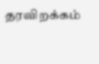தரவிறக்கம்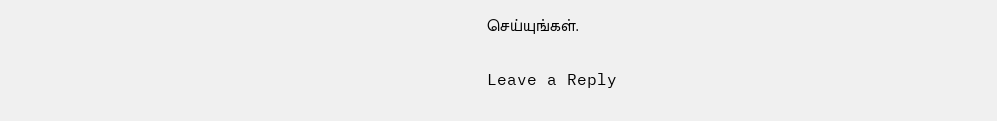செய்யுங்கள்.

Leave a Reply